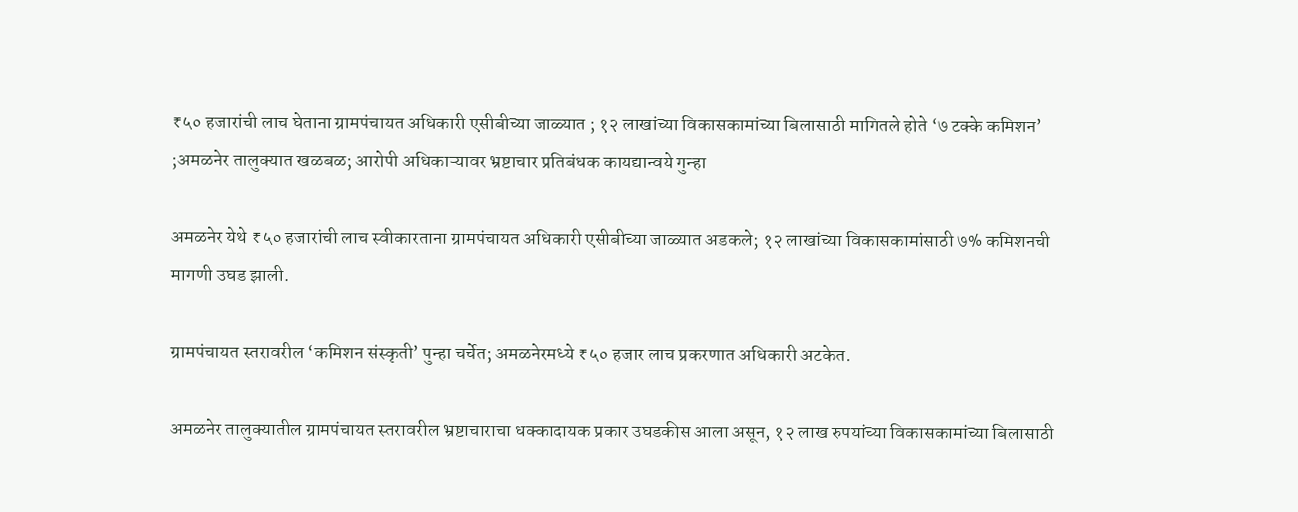₹५० हजारांची लाच घेताना ग्रामपंचायत अधिकारी एसीबीच्या जाळ्यात ; १२ लाखांच्या विकासकामांच्या बिलासाठी मागितले होते ‘७ टक्के कमिशन’ ;अमळनेर तालुक्यात खळबळ; आरोपी अधिकाऱ्यावर भ्रष्टाचार प्रतिबंधक कायद्यान्वये गुन्हा

अमळनेर येथे ₹५० हजारांची लाच स्वीकारताना ग्रामपंचायत अधिकारी एसीबीच्या जाळ्यात अडकले; १२ लाखांच्या विकासकामांसाठी ७% कमिशनची मागणी उघड झाली.

ग्रामपंचायत स्तरावरील ‘कमिशन संस्कृती’ पुन्हा चर्चेत; अमळनेरमध्ये ₹५० हजार लाच प्रकरणात अधिकारी अटकेत.

अमळनेर तालुक्यातील ग्रामपंचायत स्तरावरील भ्रष्टाचाराचा धक्कादायक प्रकार उघडकीस आला असून, १२ लाख रुपयांच्या विकासकामांच्या बिलासाठी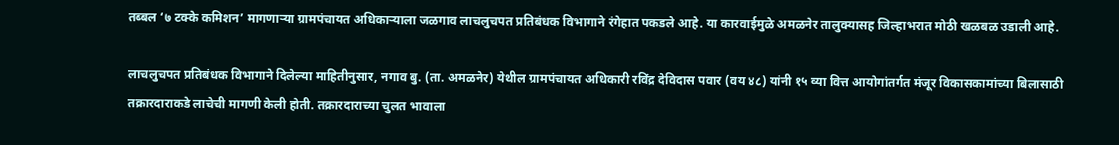तब्बल ‘७ टक्के कमिशन’ मागणाऱ्या ग्रामपंचायत अधिकाऱ्याला जळगाव लाचलुचपत प्रतिबंधक विभागाने रंगेहात पकडले आहे. या कारवाईमुळे अमळनेर तालुक्यासह जिल्हाभरात मोठी खळबळ उडाली आहे.

लाचलुचपत प्रतिबंधक विभागाने दिलेल्या माहितीनुसार, नगाव बु. (ता. अमळनेर) येथील ग्रामपंचायत अधिकारी रविंद्र देविदास पवार (वय ४८) यांनी १५ व्या वित्त आयोगांतर्गत मंजूर विकासकामांच्या बिलासाठी तक्रारदाराकडे लाचेची मागणी केली होती. तक्रारदाराच्या चुलत भावाला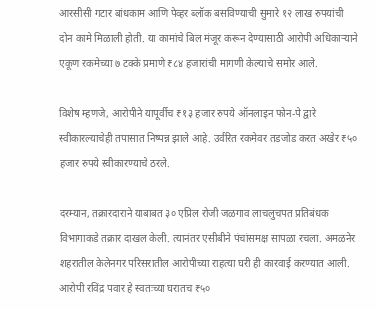आरसीसी गटार बांधकाम आणि पेव्हर ब्लॉक बसविण्याची सुमारे १२ लाख रुपयांची दोन कामे मिळाली होती. या कामांचे बिल मंजूर करून देण्यासाठी आरोपी अधिकाऱ्याने एकूण रकमेच्या ७ टक्के प्रमाणे ₹८४ हजारांची मागणी केल्याचे समोर आले.

विशेष म्हणजे, आरोपीने यापूर्वीच ₹१३ हजार रुपये ऑनलाइन फोन-पे द्वारे स्वीकारल्याचेही तपासात निष्पन्न झाले आहे. उर्वरित रकमेवर तडजोड करत अखेर ₹५० हजार रुपये स्वीकारण्याचे ठरले.

दरम्यान, तक्रारदाराने याबाबत ३० एप्रिल रोजी जळगाव लाचलुचपत प्रतिबंधक विभागाकडे तक्रार दाखल केली. त्यानंतर एसीबीने पंचांसमक्ष सापळा रचला. अमळनेर शहरातील केलेनगर परिसरातील आरोपीच्या राहत्या घरी ही कारवाई करण्यात आली. आरोपी रविंद्र पवार हे स्वतःच्या घरातच ₹५०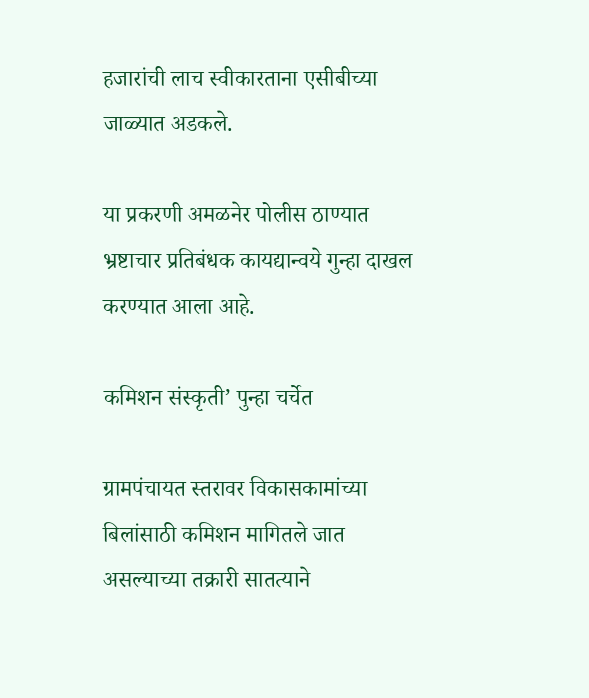हजारांची लाच स्वीकारताना एसीबीच्या जाळ्यात अडकले.

या प्रकरणी अमळनेर पोलीस ठाण्यात भ्रष्टाचार प्रतिबंधक कायद्यान्वये गुन्हा दाखल करण्यात आला आहे.

कमिशन संस्कृती’ पुन्हा चर्चेत

ग्रामपंचायत स्तरावर विकासकामांच्या बिलांसाठी कमिशन मागितले जात असल्याच्या तक्रारी सातत्याने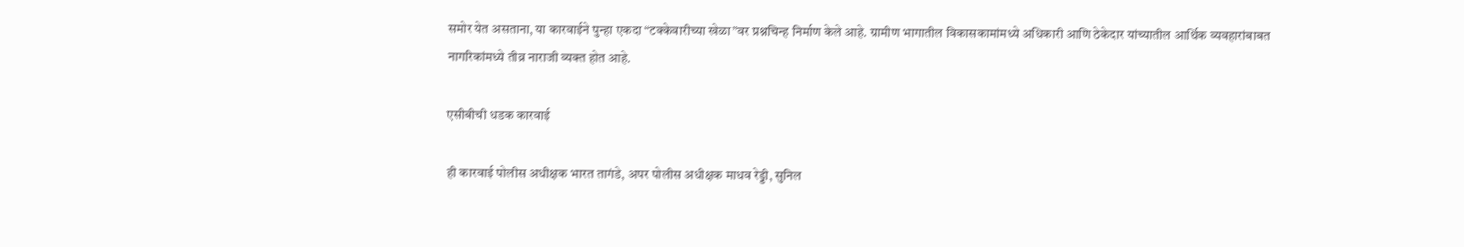समोर येत असताना, या कारवाईने पुन्हा एकदा “टक्केवारीच्या खेळा”वर प्रश्नचिन्ह निर्माण केले आहे. ग्रामीण भागातील विकासकामांमध्ये अधिकारी आणि ठेकेदार यांच्यातील आर्थिक व्यवहारांबाबत नागरिकांमध्ये तीव्र नाराजी व्यक्त होत आहे.

एसीबीची धडक कारवाई

ही कारवाई पोलीस अधीक्षक भारत तागंडे, अपर पोलीस अधीक्षक माधव रेड्डी, सुनिल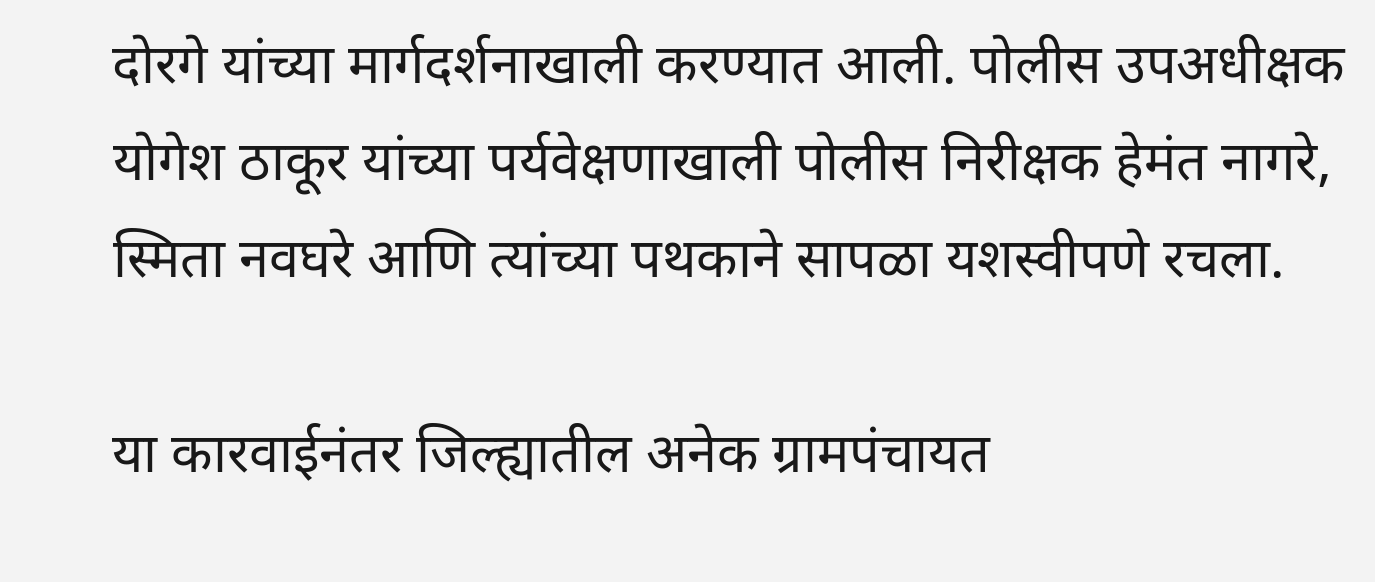दोरगे यांच्या मार्गदर्शनाखाली करण्यात आली. पोलीस उपअधीक्षक योगेश ठाकूर यांच्या पर्यवेक्षणाखाली पोलीस निरीक्षक हेमंत नागरे, स्मिता नवघरे आणि त्यांच्या पथकाने सापळा यशस्वीपणे रचला.

या कारवाईनंतर जिल्ह्यातील अनेक ग्रामपंचायत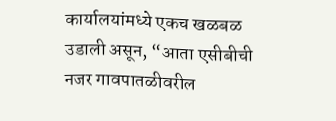कार्यालयांमध्ये एकच खळबळ उडाली असून, “आता एसीबीची नजर गावपातळीवरील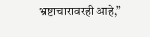भ्रष्टाचारावरही आहे,”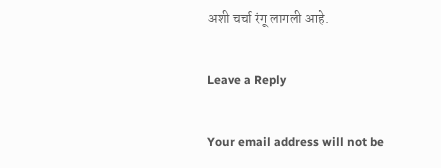अशी चर्चा रंगू लागली आहे.

Leave a Reply

Your email address will not be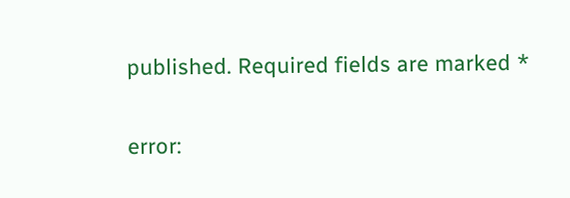published. Required fields are marked *

error: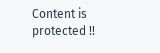Content is protected !!